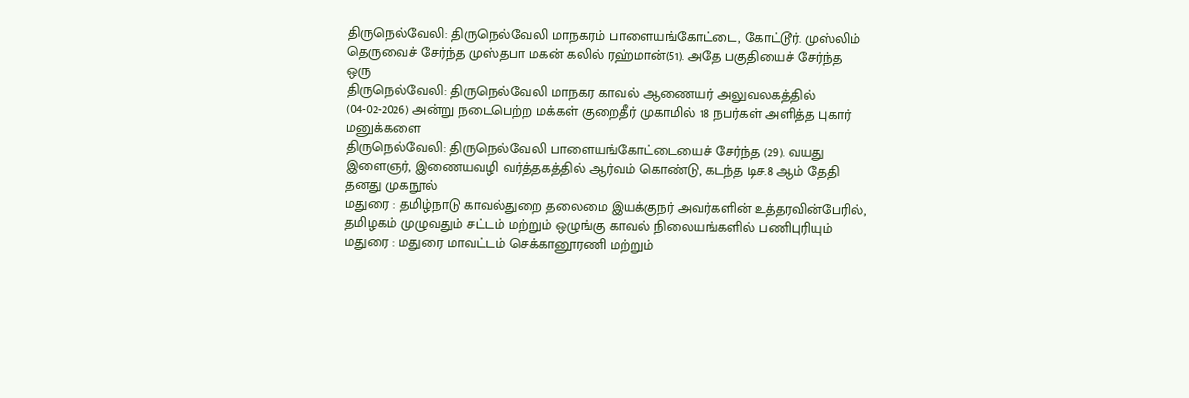திருநெல்வேலி: திருநெல்வேலி மாநகரம் பாளையங்கோட்டை, கோட்டூர். முஸ்லிம் தெருவைச் சேர்ந்த முஸ்தபா மகன் கலில் ரஹ்மான்(51). அதே பகுதியைச் சேர்ந்த ஒரு
திருநெல்வேலி: திருநெல்வேலி மாநகர காவல் ஆணையர் அலுவலகத்தில் (04-02-2026) அன்று நடைபெற்ற மக்கள் குறைதீர் முகாமில் 18 நபர்கள் அளித்த புகார் மனுக்களை
திருநெல்வேலி: திருநெல்வேலி பாளையங்கோட்டையைச் சேர்ந்த (29). வயது இளைஞர், இணையவழி வர்த்தகத்தில் ஆர்வம் கொண்டு, கடந்த டிச.8 ஆம் தேதி தனது முகநூல்
மதுரை : தமிழ்நாடு காவல்துறை தலைமை இயக்குநர் அவர்களின் உத்தரவின்பேரில், தமிழகம் முழுவதும் சட்டம் மற்றும் ஒழுங்கு காவல் நிலையங்களில் பணிபுரியும்
மதுரை : மதுரை மாவட்டம் செக்கானூரணி மற்றும்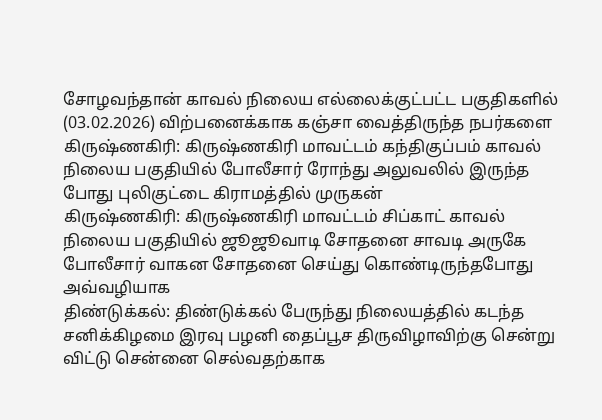சோழவந்தான் காவல் நிலைய எல்லைக்குட்பட்ட பகுதிகளில் (03.02.2026) விற்பனைக்காக கஞ்சா வைத்திருந்த நபர்களை
கிருஷ்ணகிரி: கிருஷ்ணகிரி மாவட்டம் கந்திகுப்பம் காவல் நிலைய பகுதியில் போலீசார் ரோந்து அலுவலில் இருந்த போது புலிகுட்டை கிராமத்தில் முருகன்
கிருஷ்ணகிரி: கிருஷ்ணகிரி மாவட்டம் சிப்காட் காவல் நிலைய பகுதியில் ஜூஜூவாடி சோதனை சாவடி அருகே போலீசார் வாகன சோதனை செய்து கொண்டிருந்தபோது அவ்வழியாக
திண்டுக்கல்: திண்டுக்கல் பேருந்து நிலையத்தில் கடந்த சனிக்கிழமை இரவு பழனி தைப்பூச திருவிழாவிற்கு சென்று விட்டு சென்னை செல்வதற்காக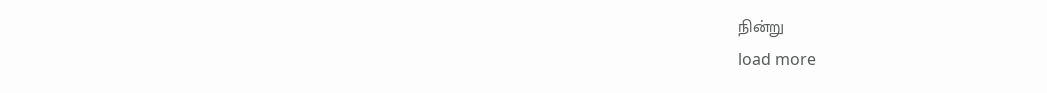நின்று
load more